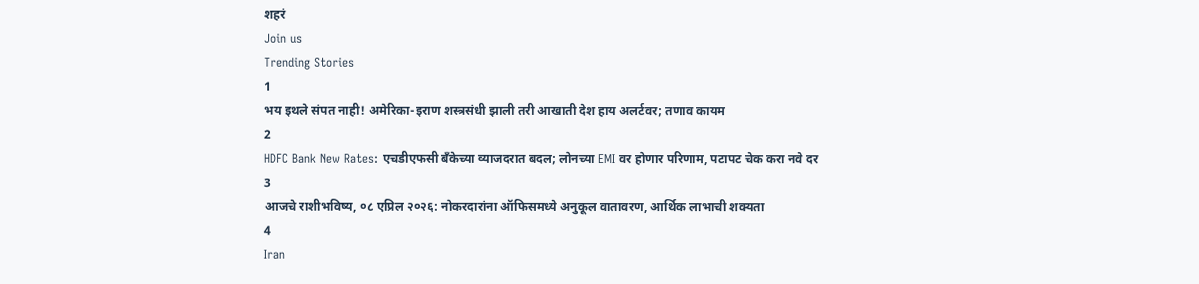शहरं
Join us
Trending Stories
1
भय इथले संपत नाही! अमेरिका-इराण शस्त्रसंधी झाली तरी आखाती देश हाय अलर्टवर; तणाव कायम
2
HDFC Bank New Rates: एचडीएफसी बँकेच्या व्याजदरात बदल; लोनच्या EMI वर होणार परिणाम, पटापट चेक करा नवे दर
3
आजचे राशीभविष्य, ०८ एप्रिल २०२६: नोकरदारांना ऑफिसमध्ये अनुकूल वातावरण, आर्थिक लाभाची शक्यता
4
Iran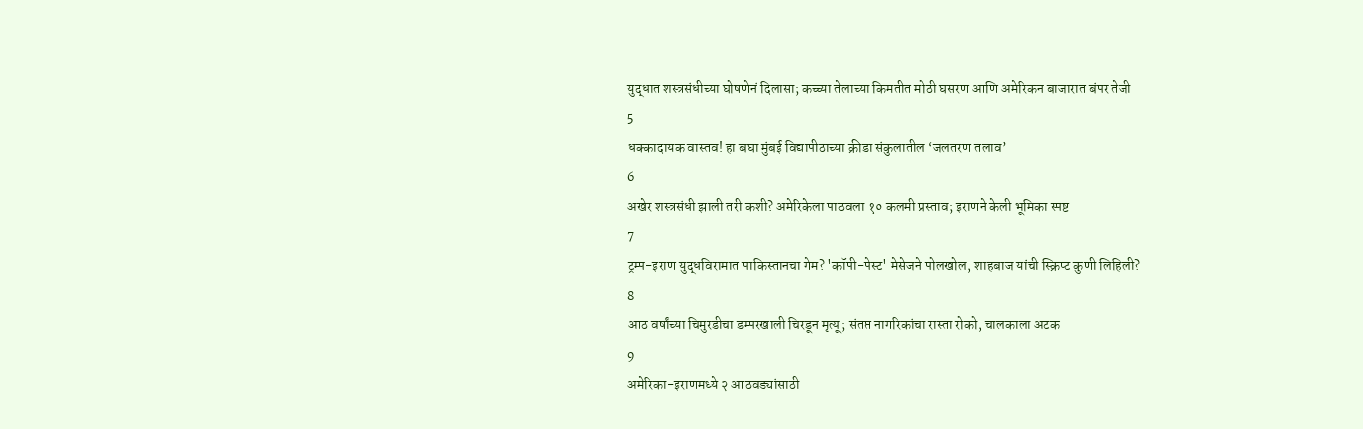युद्धात शस्त्रसंधीच्या घोषणेनं दिलासा; कच्च्या तेलाच्या किमतीत मोठी घसरण आणि अमेरिकन बाजारात बंपर तेजी
5
धक्कादायक वास्तव! हा बघा मुंबई विद्यापीठाच्या क्रीडा संकुलातील ‘जलतरण तलाव’
6
अखेर शस्त्रसंधी झाली तरी कशी? अमेरिकेला पाठवला १० कलमी प्रस्ताव; इराणने केली भूमिका स्पष्ट
7
ट्रम्प-इराण युद्धविरामात पाकिस्तानचा गेम? 'कॉपी-पेस्ट' मेसेजने पोलखोल, शाहबाज यांची स्क्रिप्ट कुणी लिहिली?
8
आठ वर्षांच्या चिमुरडीचा डम्परखाली चिरडून मृत्यू; संतप्त नागरिकांचा रास्ता रोको, चालकाला अटक
9
अमेरिका-इराणमध्ये २ आठवड्यांसाठी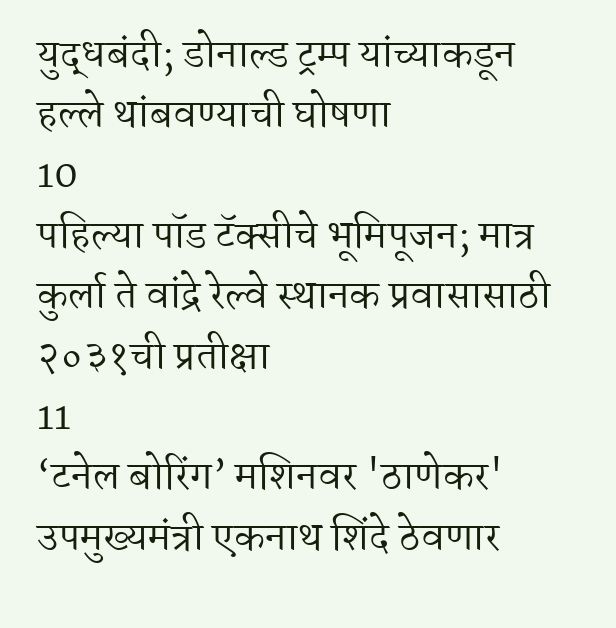युद्धबंदी; डोनाल्ड ट्रम्प यांच्याकडून हल्ले थांबवण्याची घोषणा
10
पहिल्या पॉड टॅक्सीचे भूमिपूजन; मात्र कुर्ला ते वांद्रे रेल्वे स्थानक प्रवासासाठी २०३१ची प्रतीक्षा
11
‘टनेल बोरिंग’ मशिनवर 'ठाणेकर' उपमुख्यमंत्री एकनाथ शिंदे ठेवणार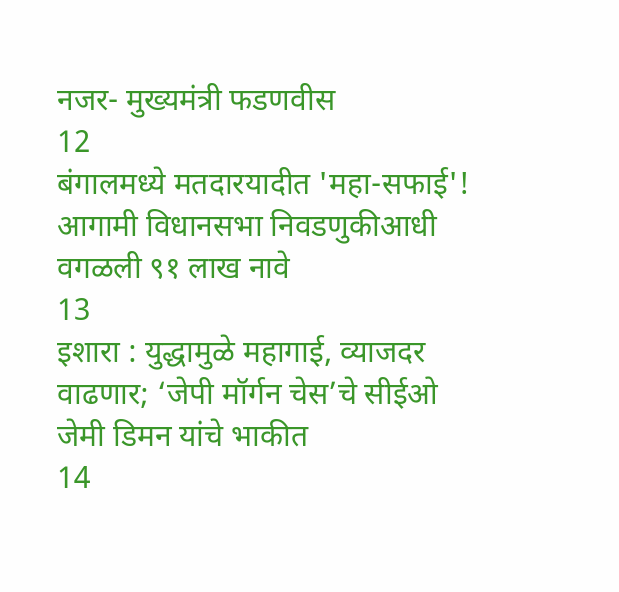नजर- मुख्यमंत्री फडणवीस
12
बंगालमध्ये मतदारयादीत 'महा-सफाई'! आगामी विधानसभा निवडणुकीआधी वगळली ९१ लाख नावे
13
इशारा : युद्धामुळे महागाई, व्याजदर वाढणार; ‘जेपी मॉर्गन चेस’चे सीईओ जेमी डिमन यांचे भाकीत
14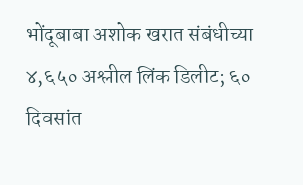भोंदूबाबा अशोक खरात संबंधीच्या ४,६५० अश्लील लिंक डिलीट; ६० दिवसांत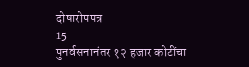दोषारोपपत्र
15
पुनर्वसनानंतर १२ हजार कोटींचा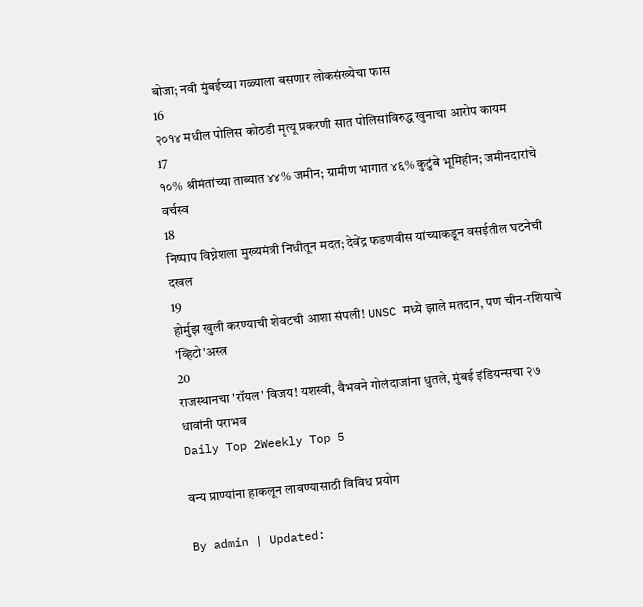बोजा; नवी मुंबईच्या गळ्याला बसणार लोकसंख्येचा फास
16
२०१४ मधील पोलिस कोठडी मृत्यू प्रकरणी सात पोलिसांविरुद्ध खुनाचा आरोप कायम
17
१०% श्रीमंतांच्या ताब्यात ४४% जमीन; ग्रामीण भागात ४६% कुटुंबे भूमिहीन; जमीनदारांचे वर्चस्व
18
निष्पाप विघ्नेशला मुख्यमंत्री निधीतून मदत; देवेंद्र फडणवीस यांच्याकडून वसईतील घटनेची दखल
19
होर्मुझ खुली करण्याची शेवटची आशा संपली! UNSC मध्ये झाले मतदान, पण चीन-रशियाचे 'व्हिटो'अस्त्र
20
राजस्थानचा 'रॉयल' विजय! यशस्वी, वैभवने गोलंदाजांना धुतले, मुंबई इंडियन्सचा २७ धावांनी पराभव
Daily Top 2Weekly Top 5

वन्य प्राण्यांना हाकलून लावण्यासाठी विविध प्रयोग

By admin | Updated: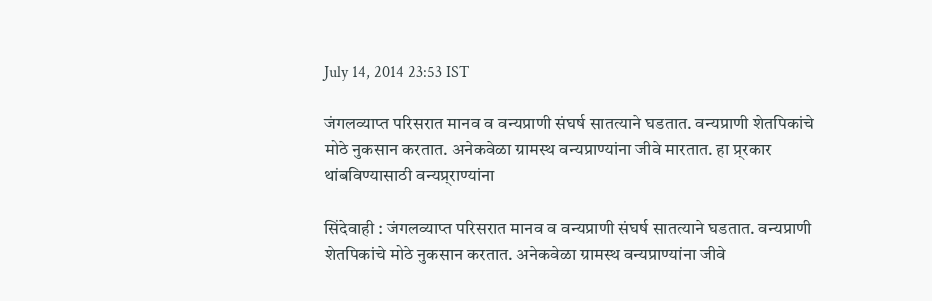July 14, 2014 23:53 IST

जंगलव्याप्त परिसरात मानव व वन्यप्राणी संघर्ष सातत्याने घडतात. वन्यप्राणी शेतपिकांचे मोठे नुकसान करतात. अनेकवेळा ग्रामस्थ वन्यप्राण्यांना जीवे मारतात. हा प्र्रकार थांबविण्यासाठी वन्यप्र्राण्यांना

सिंदेवाही : जंगलव्याप्त परिसरात मानव व वन्यप्राणी संघर्ष सातत्याने घडतात. वन्यप्राणी शेतपिकांचे मोठे नुकसान करतात. अनेकवेळा ग्रामस्थ वन्यप्राण्यांना जीवे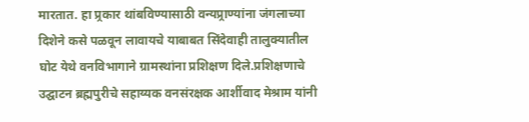मारतात. हा प्र्रकार थांबविण्यासाठी वन्यप्र्राण्यांना जंगलाच्या दिशेने कसे पळवून लावायचे याबाबत सिंदेवाही तालुक्यातील घोट येथे वनविभागाने ग्रामस्थांना प्रशिक्षण दिले.प्रशिक्षणाचे उद्घाटन ब्रह्मपुरीचे सहाय्यक वनसंरक्षक आर्शीवाद मेश्राम यांनी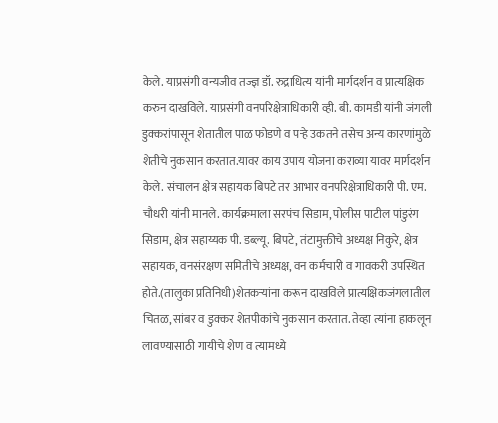केले. याप्रसंगी वन्यजीव तज्ज्ञ डॉ. रुद्राधित्य यांनी मार्गदर्शन व प्रात्यक्षिक करुन दाखविले. याप्रसंगी वनपरिक्षेत्राधिकारी व्ही. बी. कामडी यांनी जंगली डुक्करांपासून शेतातील पाळ फोडणे व पऱ्हे उकतने तसेच अन्य कारणांमुळे शेतीचे नुकसान करतात.यावर काय उपाय योजना कराव्या यावर मार्गदर्शन केले. संचालन क्षेत्र सहायक बिपटे तर आभार वनपरिक्षेत्राधिकारी पी. एम. चौधरी यांनी मानले. कार्यक्रमाला सरपंच सिडाम, पोलीस पाटील पांडुरंग सिडाम, क्षेत्र सहाय्यक पी. डब्ल्यू. बिपटे, तंटामुक्तीचे अध्यक्ष निकुरे, क्षेत्र सहायक, वनसंरक्षण समितीचे अध्यक्ष, वन कर्मचारी व गावकरी उपस्थित होते.(तालुका प्रतिनिधी)शेतकऱ्यांना करून दाखविले प्रात्यक्षिकजंगलातील चितळ, सांबर व डुक्कर शेतपीकांचे नुकसान करतात. तेव्हा त्यांना हाकलून लावण्यासाठी गायीचे शेण व त्यामध्ये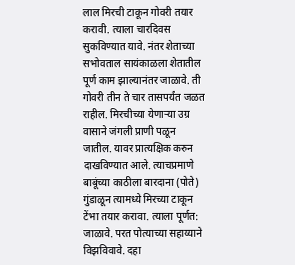लाल मिरची टाकून गोवरी तयार करावी. त्याला चारदिवस सुकविण्यात यावे. नंतर शेताच्या सभोवताल सायंकाळला शेतातील पूर्ण काम झाल्यानंतर जाळावे. ती गोवरी तीन ते चार तासपर्यंत जळत राहील. मिरचीच्या येणाऱ्या उग्र वासाने जंगली प्राणी पळून जातील. यावर प्रात्यक्षिक करुन दाखविण्यात आले. त्याचप्रमाणे बाबूंच्या काठीला बारदाना (पोते) गुंडाळून त्यामध्ये मिरच्या टाकून टेंभा तयार करावा. त्याला पूर्णत: जाळावे. परत पोत्याच्या सहाय्याने विझविवावे. दहा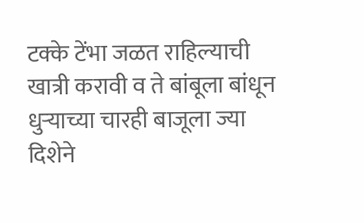टक्के टेंभा जळत राहिल्याची खात्री करावी व ते बांबूला बांधून धुऱ्याच्या चारही बाजूला ज्या दिशेने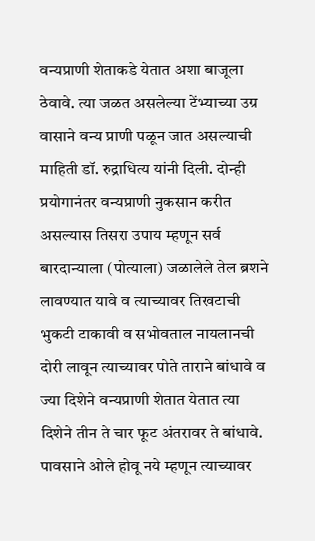वन्यप्राणी शेताकडे येतात अशा बाजूला ठेवावे. त्या जळत असलेल्या टेंभ्याच्या उग्र वासाने वन्य प्राणी पळून जात असल्याची माहिती डॉ. रुद्राधित्य यांनी दिली. दोन्ही प्रयोगानंतर वन्यप्राणी नुकसान करीत असल्यास तिसरा उपाय म्हणून सर्व बारदान्याला (पोत्याला) जळालेले तेल ब्रशने लावण्यात यावे व त्याच्यावर तिखटाची भुकटी टाकावी व सभोवताल नायलानची दोरी लावून त्याच्यावर पोते ताराने बांधावे व ज्या दिशेने वन्यप्राणी शेतात येतात त्या दिशेने तीन ते चार फूट अंतरावर ते बांधावे. पावसाने ओले होवू नये म्हणून त्याच्यावर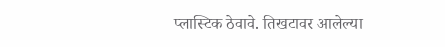प्लास्टिक ठेवावे. तिखटावर आलेल्या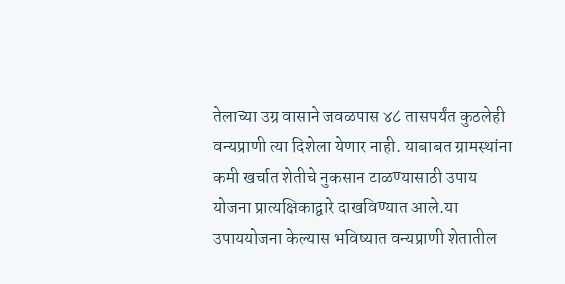तेलाच्या उग्र वासाने जवळपास ४८ तासपर्यंत कुठलेही वन्यप्राणी त्या दिशेला येणार नाही. याबाबत ग्रामस्थांना कमी खर्चात शेतीचे नुकसान टाळण्यासाठी उपाय योजना प्रात्यक्षिकाद्वारे दाखविण्यात आले.या उपाययोजना केल्यास भविष्यात वन्यप्राणी शेतातील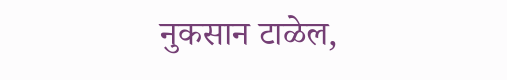नुकसान टाळेल,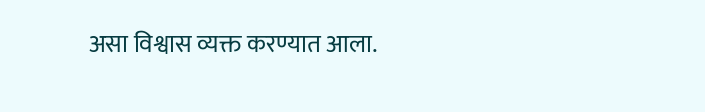असा विश्वास व्यक्त करण्यात आला.